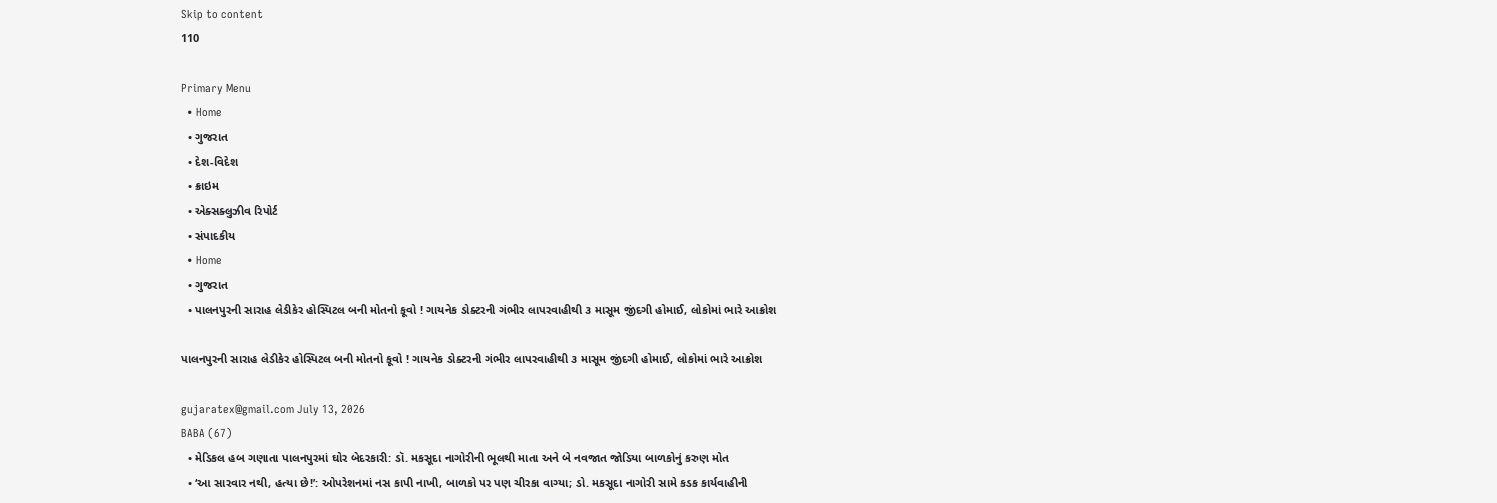Skip to content
110

Primary Menu
  • Home
  • ગુજરાત
  • દેશ-વિદેશ
  • ક્રાઇમ
  • એક્સક્લુઝીવ રિપોર્ટ
  • સંપાદકીય
  • Home
  • ગુજરાત
  • પાલનપુરની સારાહ લેડીકેર હોસ્પિટલ બની મોતનો કૂવો ! ગાયનેક ડોક્ટરની ગંભીર લાપરવાહીથી ૩ માસૂમ જીંદગી હોમાઈ, લોકોમાં ભારે આક્રોશ

પાલનપુરની સારાહ લેડીકેર હોસ્પિટલ બની મોતનો કૂવો ! ગાયનેક ડોક્ટરની ગંભીર લાપરવાહીથી ૩ માસૂમ જીંદગી હોમાઈ, લોકોમાં ભારે આક્રોશ

gujaratex@gmail.com July 13, 2026
BABA (67)
  • મેડિકલ હબ ગણાતા પાલનપુરમાં ઘોર બેદરકારી: ડૉ. મકસૂદા નાગોરીની ભૂલથી માતા અને બે નવજાત જોડિયા બાળકોનું કરુણ મોત
  • ‘આ સારવાર નથી, હત્યા છે!’: ઓપરેશનમાં નસ કાપી નાખી, બાળકો પર પણ ચીરકા વાગ્યા; ડો. મકસૂદા નાગોરી સામે કડક કાર્યવાહીની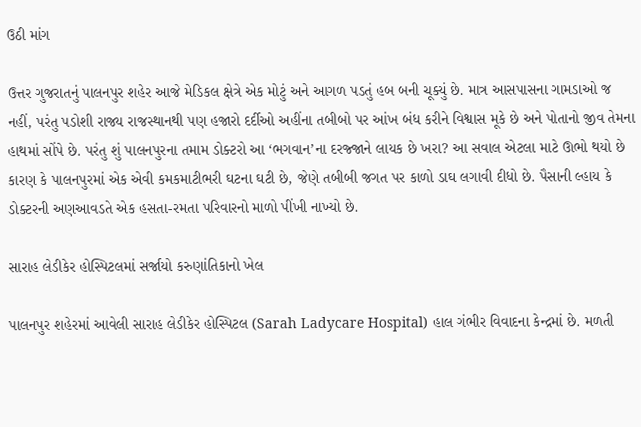ઉઠી માંગ

ઉત્તર ગુજરાતનું પાલનપુર શહેર આજે મેડિકલ ક્ષેત્રે એક મોટું અને આગળ પડતું હબ બની ચૂક્યું છે. માત્ર આસપાસના ગામડાઓ જ નહીં, પરંતુ પડોશી રાજ્ય રાજસ્થાનથી પણ હજારો દર્દીઓ અહીંના તબીબો પર આંખ બંધ કરીને વિશ્વાસ મૂકે છે અને પોતાનો જીવ તેમના હાથમાં સોંપે છે. પરંતુ શું પાલનપુરના તમામ ડોક્ટરો આ ‘ભગવાન’ના દરજ્જાને લાયક છે ખરા? આ સવાલ એટલા માટે ઊભો થયો છે કારણ કે પાલનપુરમાં એક એવી કમકમાટીભરી ઘટના ઘટી છે, જેણે તબીબી જગત પર કાળો ડાઘ લગાવી દીધો છે. પૈસાની લ્હાય કે ડોક્ટરની અણઆવડતે એક હસતા-રમતા પરિવારનો માળો પીંખી નાખ્યો છે.

સારાહ લેડીકેર હોસ્પિટલમાં સર્જાયો કરુણાંતિકાનો ખેલ

પાલનપુર શહેરમાં આવેલી સારાહ લેડીકેર હોસ્પિટલ (Sarah Ladycare Hospital) હાલ ગંભીર વિવાદના કેન્દ્રમાં છે. મળતી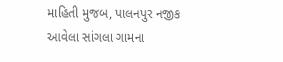માહિતી મુજબ, પાલનપુર નજીક આવેલા સાંગલા ગામના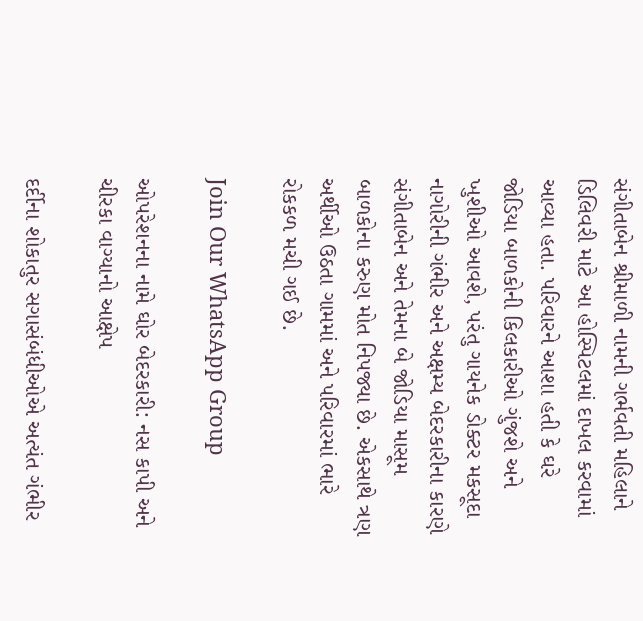સંગીતાબેન શ્રીમાળી નામની ગર્ભવતી મહિલાને ડિલિવરી માટે આ હોસ્પિટલમાં દાખલ કરવામાં આવ્યા હતા. પરિવારને આશા હતી કે ઘરે જોડિયા બાળકોની કિલકારીઓ ગુંજશે અને ખુશીઓ આવશે, પરંતુ ગાયનેક ડોક્ટર મકસૂદા નાગોરીની ગંભીર અને અક્ષમ્ય બેદરકારીના કારણે સંગીતાબેન અને તેમના બે જોડિયા માસૂમ બાળકોના કરુણ મોત નિપજ્યા છે. એકસાથે ત્રણ અર્થીઓ ઉઠતા ગામમાં અને પરિવારમાં ભારે રોકકળ મચી ગઈ છે.

Join Our WhatsApp Group

ઓપરેશનના નામે ઘોર બેદરકારી: નસ કાપી અને ચીરકા વાગ્યાનો આક્ષેપ

દર્દીના શોકાતુર સગાસંબંધીઓએ અત્યંત ગંભીર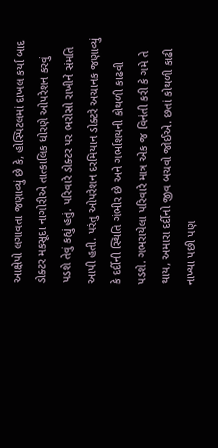આક્ષેપો લગાવતા જણાવ્યું છે કે, હોસ્પિટલમાં દાખલ કર્યા બાદ ડોક્ટર મકસૂદા નાગોરીએ તાત્કાલિક ધોરણે ઓપરેશન કરવું પડશે તેવું કહ્યું હતું. પરિવારે ડોક્ટર પર ભરોસો રાખીને સંમતિ આપી હતી. પરંતુ ઓપરેશન દરમિયાન ડોક્ટરે અચાનક જણાવ્યું કે દર્દીની સ્થિતિ ગંભીર છે અને ગર્ભાશયની કોથળી કાઢવી પડશે. ગભરાયેલા પરિવારે માત્ર એક જ વિનંતી કરી કે ગમે તે થાય, અમારા દર્દીનો જીવ બચવો જોઈએ. છતાં કોથળી કાઢી નાખ્યા પછી પણ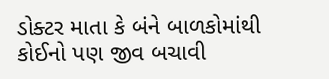ડોક્ટર માતા કે બંને બાળકોમાંથી કોઈનો પણ જીવ બચાવી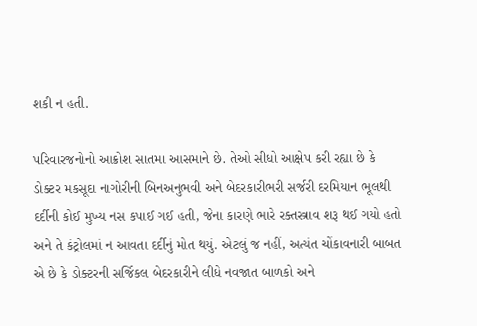શકી ન હતી.

પરિવારજનોનો આક્રોશ સાતમા આસમાને છે. તેઓ સીધો આક્ષેપ કરી રહ્યા છે કે ડોક્ટર મકસૂદા નાગોરીની બિનઅનુભવી અને બેદરકારીભરી સર્જરી દરમિયાન ભૂલથી દર્દીની કોઈ મુખ્ય નસ કપાઈ ગઈ હતી, જેના કારણે ભારે રક્તસ્ત્રાવ શરૂ થઈ ગયો હતો અને તે કંટ્રોલમાં ન આવતા દર્દીનું મોત થયું. એટલું જ નહીં, અત્યંત ચોંકાવનારી બાબત એ છે કે ડોક્ટરની સર્જિકલ બેદરકારીને લીધે નવજાત બાળકો અને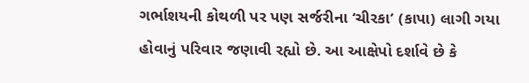ગર્ભાશયની કોથળી પર પણ સર્જરીના ‘ચીરકા’ (કાપા) લાગી ગયા હોવાનું પરિવાર જણાવી રહ્યો છે. આ આક્ષેપો દર્શાવે છે કે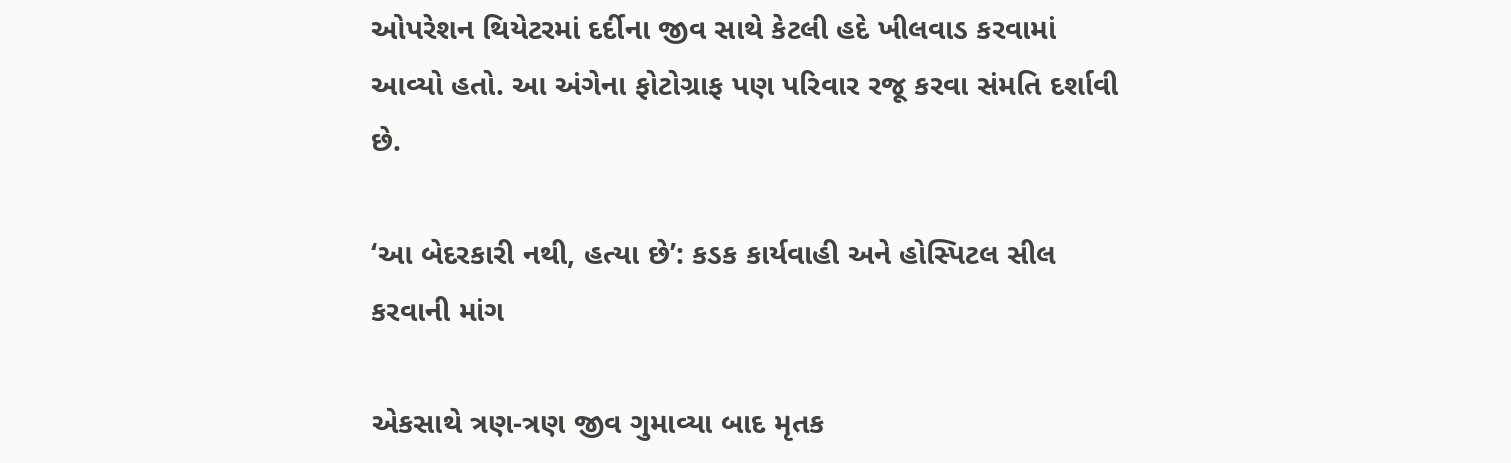ઓપરેશન થિયેટરમાં દર્દીના જીવ સાથે કેટલી હદે ખીલવાડ કરવામાં આવ્યો હતો. આ અંગેના ફોટોગ્રાફ પણ પરિવાર રજૂ કરવા સંમતિ દર્શાવી છે.

‘આ બેદરકારી નથી, હત્યા છે’: કડક કાર્યવાહી અને હોસ્પિટલ સીલ કરવાની માંગ

એકસાથે ત્રણ-ત્રણ જીવ ગુમાવ્યા બાદ મૃતક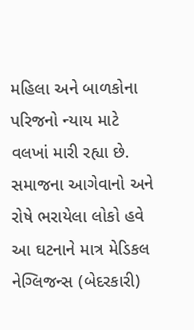મહિલા અને બાળકોના પરિજનો ન્યાય માટે વલખાં મારી રહ્યા છે. સમાજના આગેવાનો અને રોષે ભરાયેલા લોકો હવે આ ઘટનાને માત્ર મેડિકલ નેગ્લિજન્સ (બેદરકારી)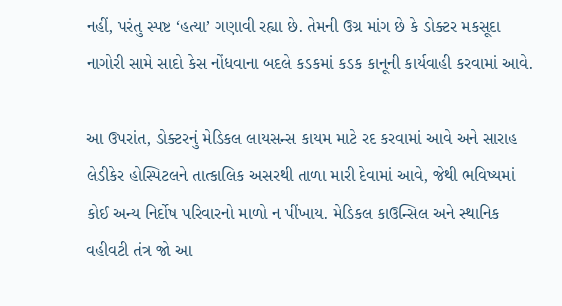નહીં, પરંતુ સ્પષ્ટ ‘હત્યા’ ગણાવી રહ્યા છે. તેમની ઉગ્ર માંગ છે કે ડોક્ટર મકસૂદા નાગોરી સામે સાદો કેસ નોંધવાના બદલે કડકમાં કડક કાનૂની કાર્યવાહી કરવામાં આવે.

આ ઉપરાંત, ડોક્ટરનું મેડિકલ લાયસન્સ કાયમ માટે રદ કરવામાં આવે અને સારાહ લેડીકેર હોસ્પિટલને તાત્કાલિક અસરથી તાળા મારી દેવામાં આવે, જેથી ભવિષ્યમાં કોઈ અન્ય નિર્દોષ પરિવારનો માળો ન પીંખાય. મેડિકલ કાઉન્સિલ અને સ્થાનિક વહીવટી તંત્ર જો આ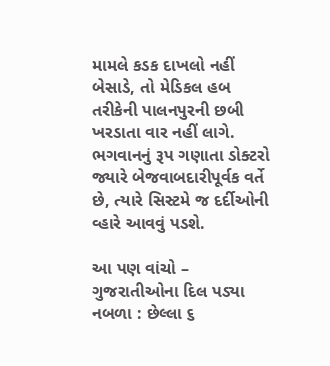મામલે કડક દાખલો નહીં બેસાડે, તો મેડિકલ હબ તરીકેની પાલનપુરની છબી ખરડાતા વાર નહીં લાગે. ભગવાનનું રૂપ ગણાતા ડોક્ટરો જ્યારે બેજવાબદારીપૂર્વક વર્તે છે, ત્યારે સિસ્ટમે જ દર્દીઓની વ્હારે આવવું પડશે.

આ પણ વાંચો – ગુજરાતીઓના દિલ પડ્યા નબળા : છેલ્લા ૬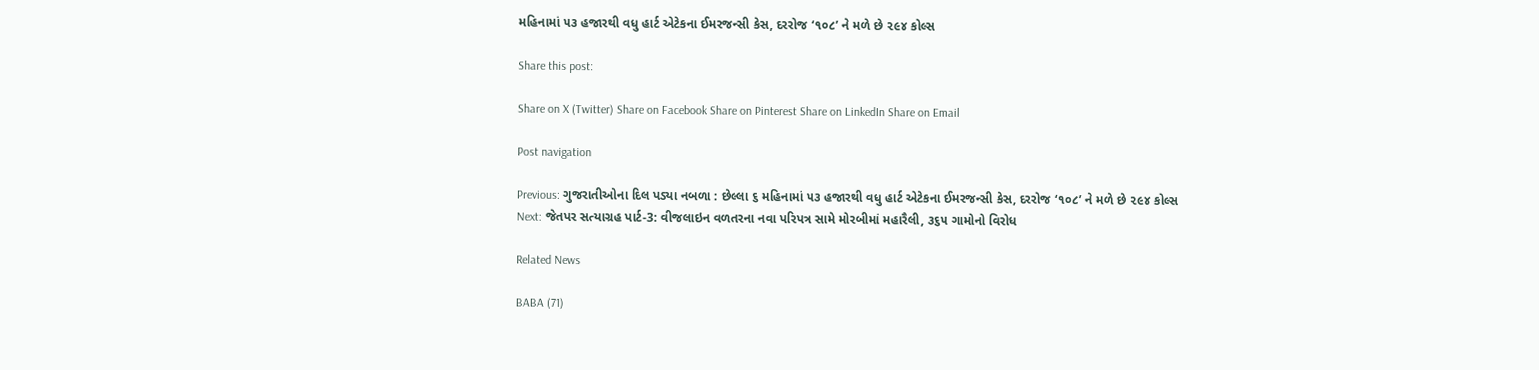મહિનામાં ૫૩ હજારથી વધુ હાર્ટ એટેકના ઈમરજન્સી કેસ, દરરોજ ‘૧૦૮’ ને મળે છે ૨૯૪ કોલ્સ

Share this post:

Share on X (Twitter) Share on Facebook Share on Pinterest Share on LinkedIn Share on Email

Post navigation

Previous: ગુજરાતીઓના દિલ પડ્યા નબળા : છેલ્લા ૬ મહિનામાં ૫૩ હજારથી વધુ હાર્ટ એટેકના ઈમરજન્સી કેસ, દરરોજ ‘૧૦૮’ ને મળે છે ૨૯૪ કોલ્સ
Next: જેતપર સત્યાગ્રહ પાર્ટ-3: વીજલાઇન વળતરના નવા પરિપત્ર સામે મોરબીમાં મહારૈલી, ૩૬૫ ગામોનો વિરોધ

Related News

BABA (71)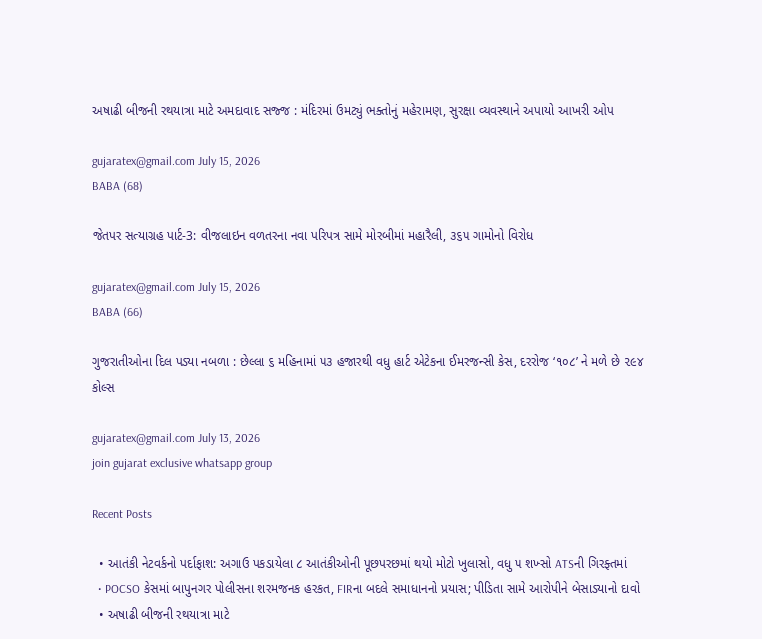અષાઢી બીજની રથયાત્રા માટે અમદાવાદ સજ્જ : મંદિરમાં ઉમટ્યું ભક્તોનું મહેરામણ, સુરક્ષા વ્યવસ્થાને અપાયો આખરી ઓપ

gujaratex@gmail.com July 15, 2026
BABA (68)

જેતપર સત્યાગ્રહ પાર્ટ-3: વીજલાઇન વળતરના નવા પરિપત્ર સામે મોરબીમાં મહારૈલી, ૩૬૫ ગામોનો વિરોધ

gujaratex@gmail.com July 15, 2026
BABA (66)

ગુજરાતીઓના દિલ પડ્યા નબળા : છેલ્લા ૬ મહિનામાં ૫૩ હજારથી વધુ હાર્ટ એટેકના ઈમરજન્સી કેસ, દરરોજ ‘૧૦૮’ ને મળે છે ૨૯૪ કોલ્સ

gujaratex@gmail.com July 13, 2026
join gujarat exclusive whatsapp group

Recent Posts

  • આતંકી નેટવર્કનો પર્દાફાશ: અગાઉ પકડાયેલા ૮ આતંકીઓની પૂછપરછમાં થયો મોટો ખુલાસો, વધુ ૫ શખ્સો ATSની ગિરફ્તમાં
  • POCSO કેસમાં બાપુનગર પોલીસના શરમજનક હરકત, FIRના બદલે સમાધાનનો પ્રયાસ; પીડિતા સામે આરોપીને બેસાડ્યાનો દાવો
  • અષાઢી બીજની રથયાત્રા માટે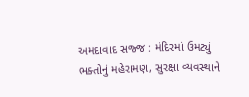અમદાવાદ સજ્જ : મંદિરમાં ઉમટ્યું ભક્તોનું મહેરામણ, સુરક્ષા વ્યવસ્થાને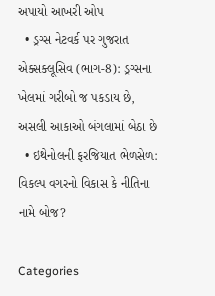અપાયો આખરી ઓપ
  • ડ્રગ્સ નેટવર્ક પર ગુજરાત એક્સક્લૂસિવ (ભાગ-8): ડ્રગ્સના ખેલમાં ગરીબો જ પકડાય છે, અસલી આકાઓ બંગલામાં બેઠા છે
  • ઇથેનોલની ફરજિયાત ભેળસેળ: વિકલ્પ વગરનો વિકાસ કે નીતિના નામે બોજ?

Categories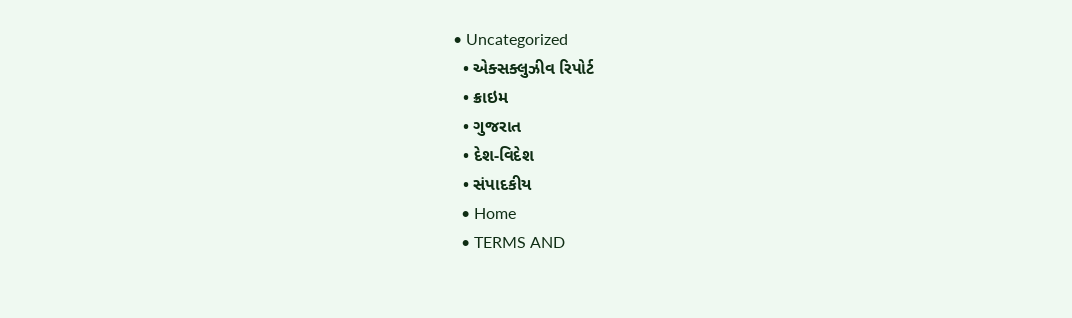• Uncategorized
  • એક્સક્લુઝીવ રિપોર્ટ
  • ક્રાઇમ
  • ગુજરાત
  • દેશ-વિદેશ
  • સંપાદકીય
  • Home
  • TERMS AND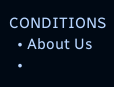CONDITIONS
  • About Us
  •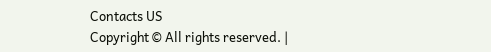Contacts US
Copyright © All rights reserved. |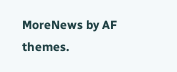MoreNews by AF themes.